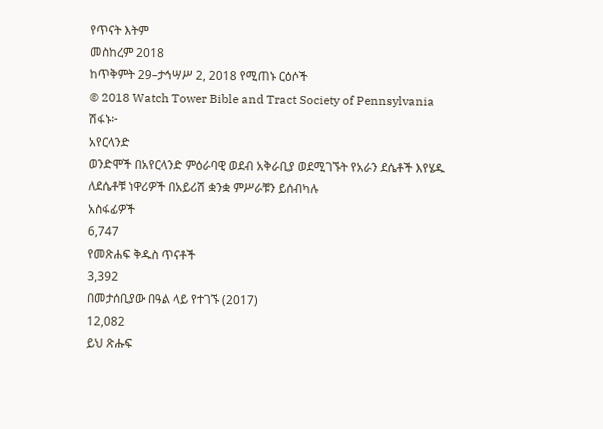የጥናት እትም
መስከረም 2018
ከጥቅምት 29–ታኅሣሥ 2, 2018 የሚጠኑ ርዕሶች
© 2018 Watch Tower Bible and Tract Society of Pennsylvania
ሽፋኑ፦
አየርላንድ
ወንድሞች በአየርላንድ ምዕራባዊ ወደብ አቅራቢያ ወደሚገኙት የአራን ደሴቶች እየሄዱ ለደሴቶቹ ነዋሪዎች በአይሪሽ ቋንቋ ምሥራቹን ይሰብካሉ
አስፋፊዎች
6,747
የመጽሐፍ ቅዱስ ጥናቶች
3,392
በመታሰቢያው በዓል ላይ የተገኙ (2017)
12,082
ይህ ጽሑፍ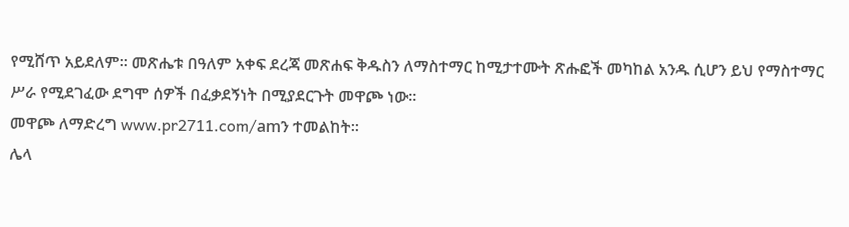የሚሸጥ አይደለም። መጽሔቱ በዓለም አቀፍ ደረጃ መጽሐፍ ቅዱስን ለማስተማር ከሚታተሙት ጽሑፎች መካከል አንዱ ሲሆን ይህ የማስተማር ሥራ የሚደገፈው ደግሞ ሰዎች በፈቃደኝነት በሚያደርጉት መዋጮ ነው።
መዋጮ ለማድረግ www.pr2711.com/amን ተመልከት።
ሌላ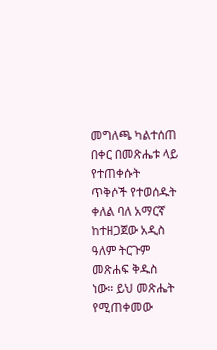መግለጫ ካልተሰጠ በቀር በመጽሔቱ ላይ የተጠቀሱት ጥቅሶች የተወሰዱት ቀለል ባለ አማርኛ ከተዘጋጀው አዲስ ዓለም ትርጉም መጽሐፍ ቅዱስ ነው። ይህ መጽሔት የሚጠቀመው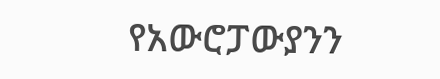የአውሮፓውያንን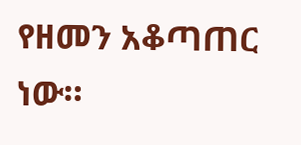የዘመን አቆጣጠር ነው።